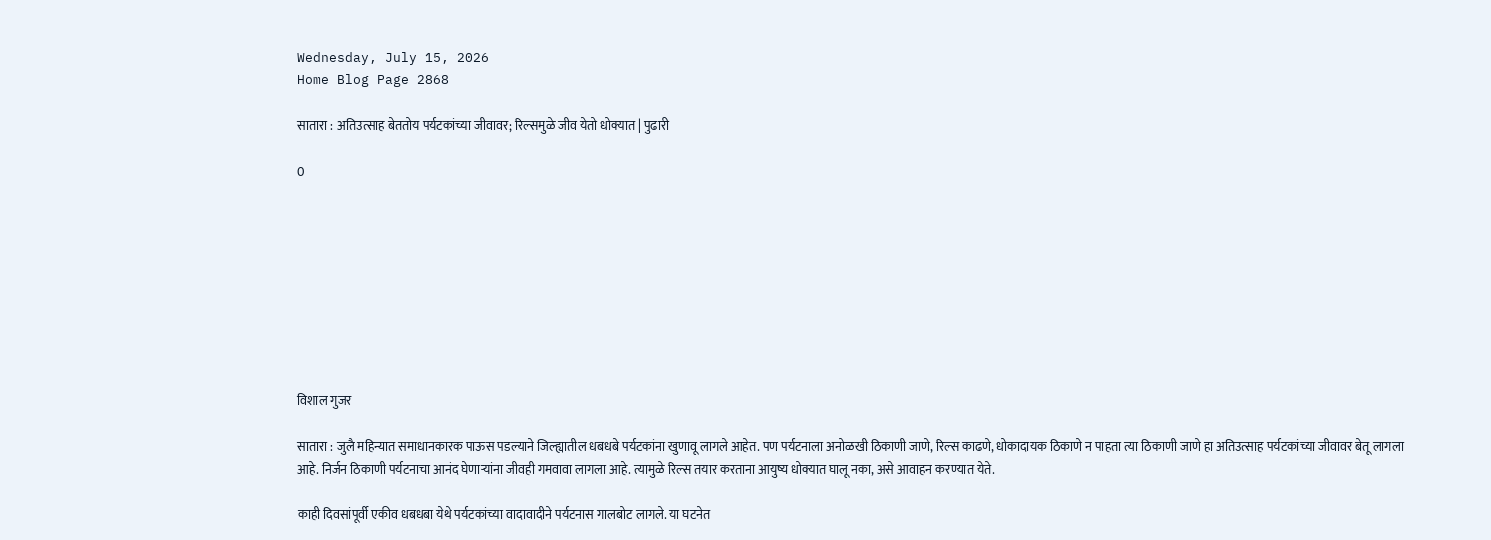Wednesday, July 15, 2026
Home Blog Page 2868

सातारा : अतिउत्साह बेततोय पर्यटकांच्या जीवावर; रिल्समुळे जीव येतो धोक्यात | पुढारी

0









विशाल गुजर

सातारा : जुलै महिन्यात समाधानकारक पाऊस पडल्याने जिल्ह्यातील धबधबे पर्यटकांना खुणावू लागले आहेत. पण पर्यटनाला अनोळखी ठिकाणी जाणे, रिल्स काढणे, धोकादायक ठिकाणे न पाहता त्या ठिकाणी जाणे हा अतिउत्साह पर्यटकांच्या जीवावर बेतू लागला आहे. निर्जन ठिकाणी पर्यटनाचा आनंद घेणार्‍यांना जीवही गमवावा लागला आहे. त्यामुळे रिल्स तयार करताना आयुष्य धोक्यात घालू नका, असे आवाहन करण्यात येते.

काही दिवसांपूर्वी एकीव धबधबा येथे पर्यटकांच्या वादावादीने पर्यटनास गालबोट लागले. या घटनेत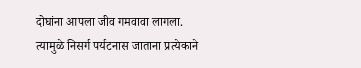दोघांना आपला जीव गमवावा लागला. त्यामुळे निसर्ग पर्यटनास जाताना प्रत्येकाने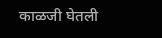काळजी घेतली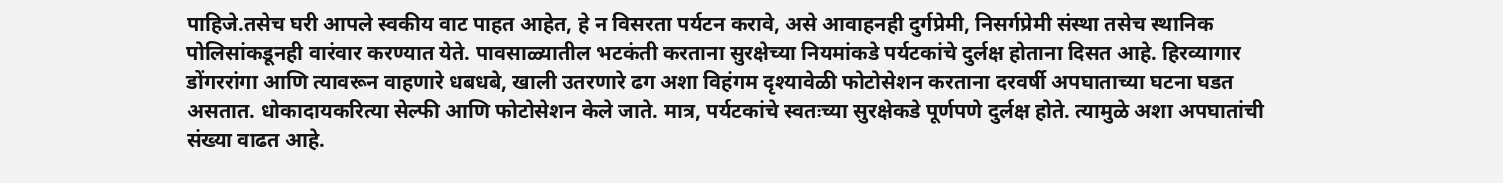पाहिजे.तसेच घरी आपले स्वकीय वाट पाहत आहेत, हे न विसरता पर्यटन करावे, असे आवाहनही दुर्गप्रेमी, निसर्गप्रेमी संस्था तसेच स्थानिक पोलिसांकडूनही वारंवार करण्यात येते. पावसाळ्यातील भटकंती करताना सुरक्षेच्या नियमांकडे पर्यटकांचे दुर्लक्ष होताना दिसत आहे. हिरव्यागार डोंगररांगा आणि त्यावरून वाहणारे धबधबे, खाली उतरणारे ढग अशा विहंगम दृश्यावेळी फोटोसेशन करताना दरवर्षी अपघाताच्या घटना घडत असतात. धोकादायकरित्या सेल्फी आणि फोटोसेशन केले जाते. मात्र, पर्यटकांचे स्वतःच्या सुरक्षेकडे पूर्णपणे दुर्लक्ष होते. त्यामुळे अशा अपघातांची संख्या वाढत आहे.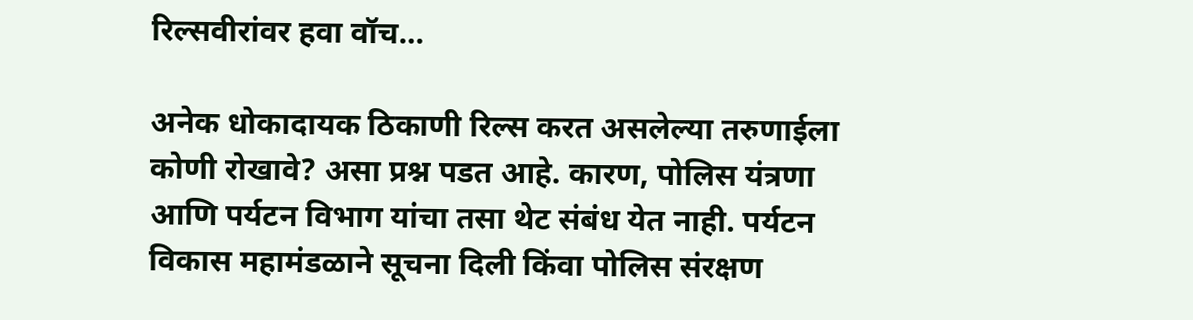रिल्सवीरांवर हवा वॉच…

अनेक धोकादायक ठिकाणी रिल्स करत असलेल्या तरुणाईला कोणी रोखावे? असा प्रश्न पडत आहे. कारण, पोलिस यंत्रणा आणि पर्यटन विभाग यांचा तसा थेट संबंध येत नाही. पर्यटन विकास महामंडळाने सूचना दिली किंवा पोलिस संरक्षण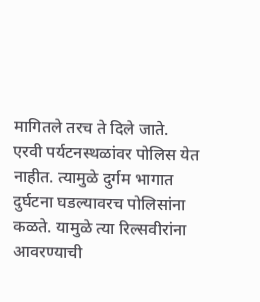मागितले तरच ते दिले जाते.
एरवी पर्यटनस्थळांवर पोलिस येत नाहीत. त्यामुळे दुर्गम भागात दुर्घटना घडल्यावरच पोलिसांना कळते. यामुळे त्या रिल्सवीरांना आवरण्याची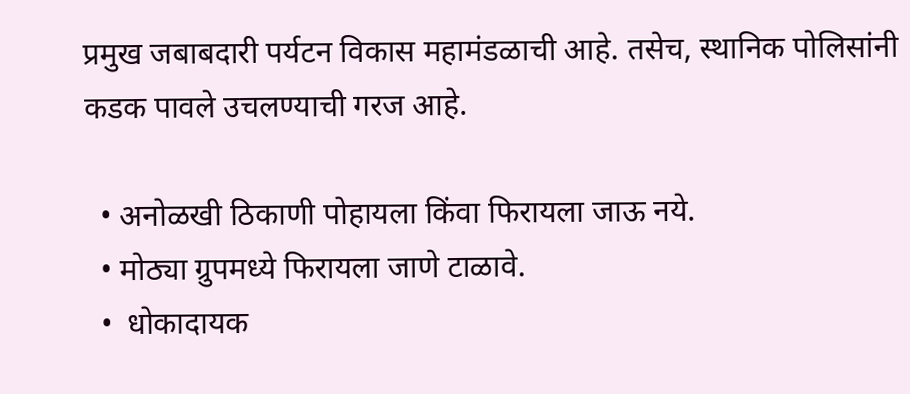प्रमुख जबाबदारी पर्यटन विकास महामंडळाची आहे. तसेच, स्थानिक पोलिसांनी कडक पावले उचलण्याची गरज आहे.

  • अनोळखी ठिकाणी पोहायला किंवा फिरायला जाऊ नये.
  • मोठ्या ग्रुपमध्ये फिरायला जाणे टाळावे.
  •  धोकादायक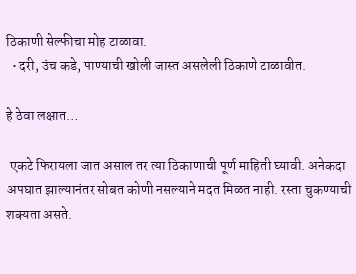ठिकाणी सेल्फीचा मोह टाळावा.
  • दरी, उंच कडे, पाण्याची खोली जास्त असलेली ठिकाणे टाळावीत.

हे ठेवा लक्षात…

 एकटे फिरायला जात असाल तर त्या ठिकाणाची पूर्ण माहिती घ्यावी. अनेकदा अपघात झाल्यानंतर सोबत कोणी नसल्याने मदत मिळत नाही. रस्ता चुकण्याची शक्यता असते.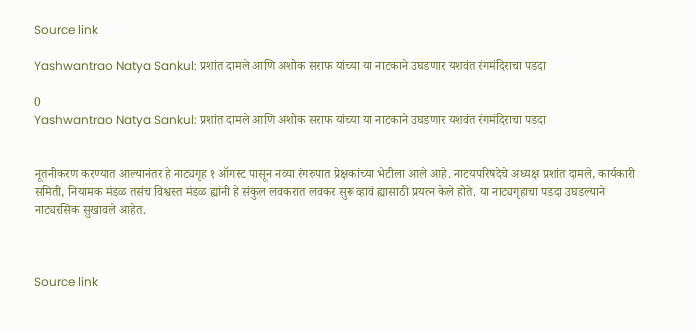Source link

Yashwantrao Natya Sankul: प्रशांत दामले आणि अशोक सराफ यांच्या या नाटकाने उघडणार यशवंत रंगमंदिराचा पडदा

0
Yashwantrao Natya Sankul: प्रशांत दामले आणि अशोक सराफ यांच्या या नाटकाने उघडणार यशवंत रंगमंदिराचा पडदा


नूतनीकरण करण्यात आल्यानंतर हे नाट्यगृह १ ऑगस्ट पासून नव्या रंगरुपात प्रेक्षकांच्या भेटीला आले आहे. नाटयपरिषदेचे अध्यक्ष प्रशांत दामले, कार्यकारी समिती, नियामक मंडळ तसंच विश्वस्त मंडळ ह्यांनी हे संकुल लवकरात लवकर सुरू व्हावं ह्यासाठी प्रयत्न केले होते. या नाट्यगृहाचा पडदा उघडल्याने नाट्यरसिक सुखावले आहेत.



Source link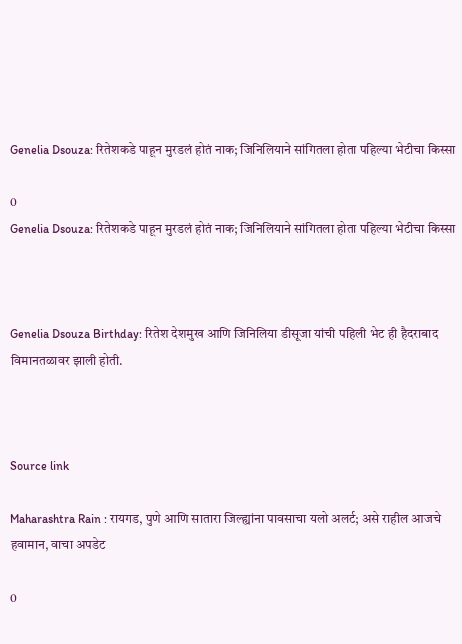Genelia Dsouza: रितेशकडे पाहून मुरडलं होतं नाक; जिनिलियाने सांगितला होता पहिल्या भेटीचा किस्सा

0
Genelia Dsouza: रितेशकडे पाहून मुरडलं होतं नाक; जिनिलियाने सांगितला होता पहिल्या भेटीचा किस्सा



Genelia Dsouza Birthday: रितेश देशमुख आणि जिनिलिया डीसूजा यांची पहिली भेट ही हैदराबाद विमानतळावर झाली होती.



Source link

Maharashtra Rain : रायगड, पुणे आणि सातारा जिल्ह्यांना पावसाचा यलो अलर्ट; असे राहील आजचे हवामान, वाचा अपडेट

0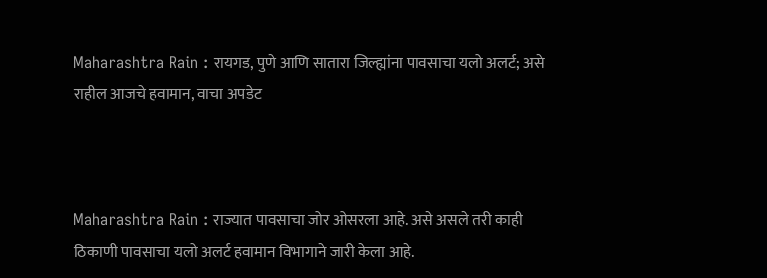Maharashtra Rain : रायगड, पुणे आणि सातारा जिल्ह्यांना पावसाचा यलो अलर्ट; असे राहील आजचे हवामान, वाचा अपडेट



Maharashtra Rain : राज्यात पावसाचा जोर ओसरला आहे. असे असले तरी काही ठिकाणी पावसाचा यलो अलर्ट हवामान विभागाने जारी केला आहे.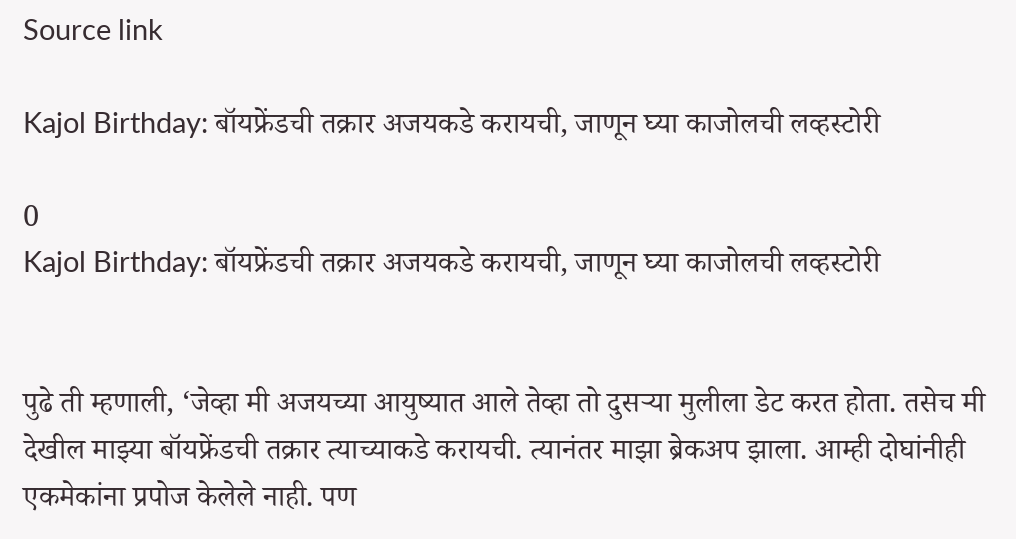Source link

Kajol Birthday: बॉयफ्रेंडची तक्रार अजयकडे करायची, जाणून घ्या काजोलची लव्हस्टोरी

0
Kajol Birthday: बॉयफ्रेंडची तक्रार अजयकडे करायची, जाणून घ्या काजोलची लव्हस्टोरी


पुढे ती म्हणाली, ‘जेव्हा मी अजयच्या आयुष्यात आले तेव्हा तो दुसऱ्या मुलीला डेट करत होता. तसेच मी देखील माझ्या बॉयफ्रेंडची तक्रार त्याच्याकडे करायची. त्यानंतर माझा ब्रेकअप झाला. आम्ही दोघांनीही एकमेकांना प्रपोज केलेले नाही. पण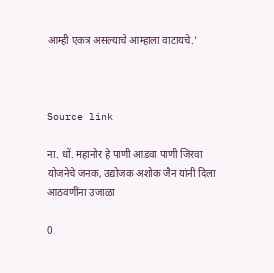आम्ही एकत्र असल्याचे आम्हाला वाटायचे.’



Source link

ना. धों. महानोर हे पाणी आडवा पाणी जिरवा योजनेचे जनक, उद्योजक अशोक जैन यांनी दिला आठवणींना उजाळा

0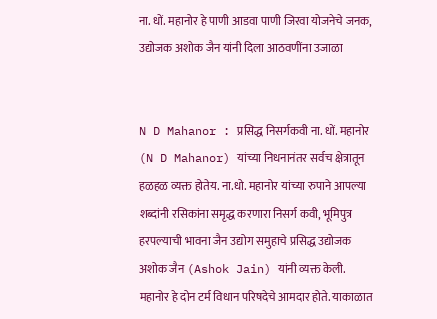ना. धों. महानोर हे पाणी आडवा पाणी जिरवा योजनेचे जनक, उद्योजक अशोक जैन यांनी दिला आठवणींना उजाळा


N D Mahanor : प्रसिद्ध निसर्गकवी ना. धों. महानोर   (N D Mahanor) यांच्या निधनानंतर सर्वच क्षेत्रातून हळहळ व्यक्त होतेय. ना.धो. महानोर यांच्या रुपाने आपल्या शब्दांनी रसिकांना समृद्ध करणारा निसर्ग कवी, भूमिपुत्र हरपल्याची भावना जैन उद्योग समुहाचे प्रसिद्ध उद्योजक अशोक जैन (Ashok Jain) यांनी व्यक्त केली. महानोर हे दोन टर्म विधान परिषदेचे आमदार होते. याकाळात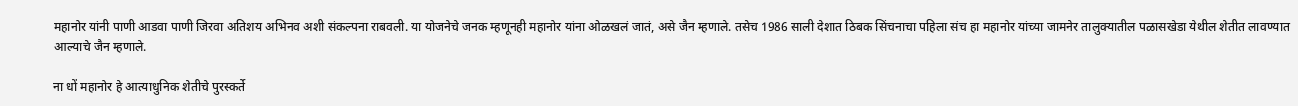महानोर यांनी पाणी आडवा पाणी जिरवा अतिशय अभिनव अशी संकल्पना राबवली. या योजनेचे जनक म्हणूनही महानोर यांना ओळखलं जातं, असे जैन म्हणाले. तसेच 1986 साली देशात ठिबक सिंचनाचा पहिला संच हा महानोर यांच्या जामनेर तालुक्यातील पळासखेडा येथील शेतीत लावण्यात आल्याचे जैन म्हणाले.

ना धों महानोर हे आत्याधुनिक शेतीचे पुरस्कर्ते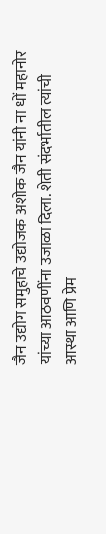जैन उद्योग समुहाचे उद्योजक अशोक जैन यांनी ना धों महानोर यांच्या आठवणींना उजाळा दिला. शेती संदर्भातील त्यांची आस्था आणि प्रेम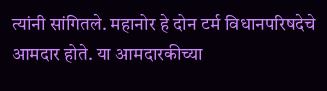त्यांनी सांगितले. महानोर हे दोन टर्म विधानपरिषदेचे आमदार होते. या आमदारकीच्या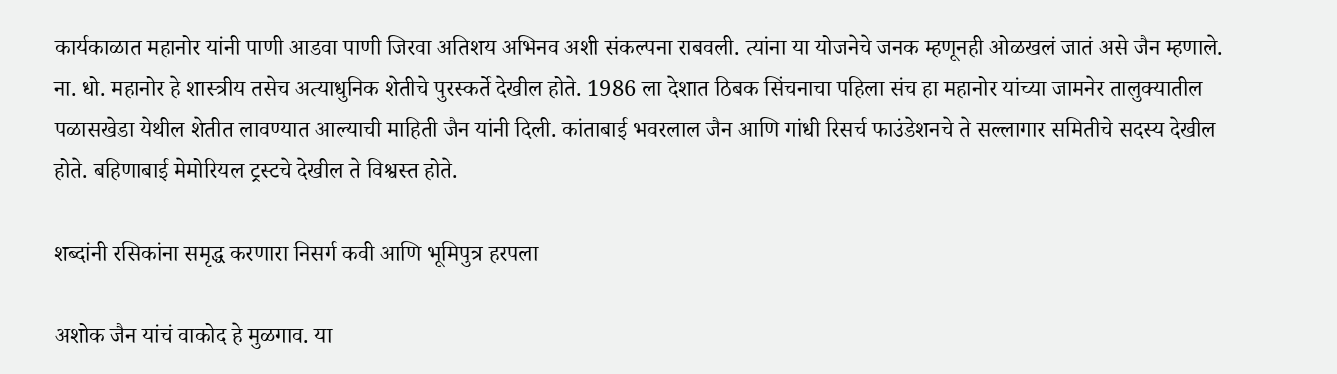कार्यकाळात महानोर यांनी पाणी आडवा पाणी जिरवा अतिशय अभिनव अशी संकल्पना राबवली. त्यांना या योजनेचे जनक म्हणूनही ओळखलं जातं असे जैन म्हणाले. ना. धो. महानोर हे शास्त्रीय तसेच अत्याधुनिक शेतीचे पुरस्कर्ते देखील होते. 1986 ला देशात ठिबक सिंचनाचा पहिला संच हा महानोर यांच्या जामनेर तालुक्यातील पळासखेडा येथील शेतीत लावण्यात आल्याची माहिती जैन यांनी दिली. कांताबाई भवरलाल जैन आणि गांधी रिसर्च फाउंडेशनचे ते सल्लागार समितीचे सदस्य देखील होते. बहिणाबाई मेमोरियल ट्रस्टचे देखील ते विश्वस्त होते.

शब्दांनी रसिकांना समृद्ध करणारा निसर्ग कवी आणि भूमिपुत्र हरपला

अशोक जैन यांचं वाकोद हे मुळगाव. या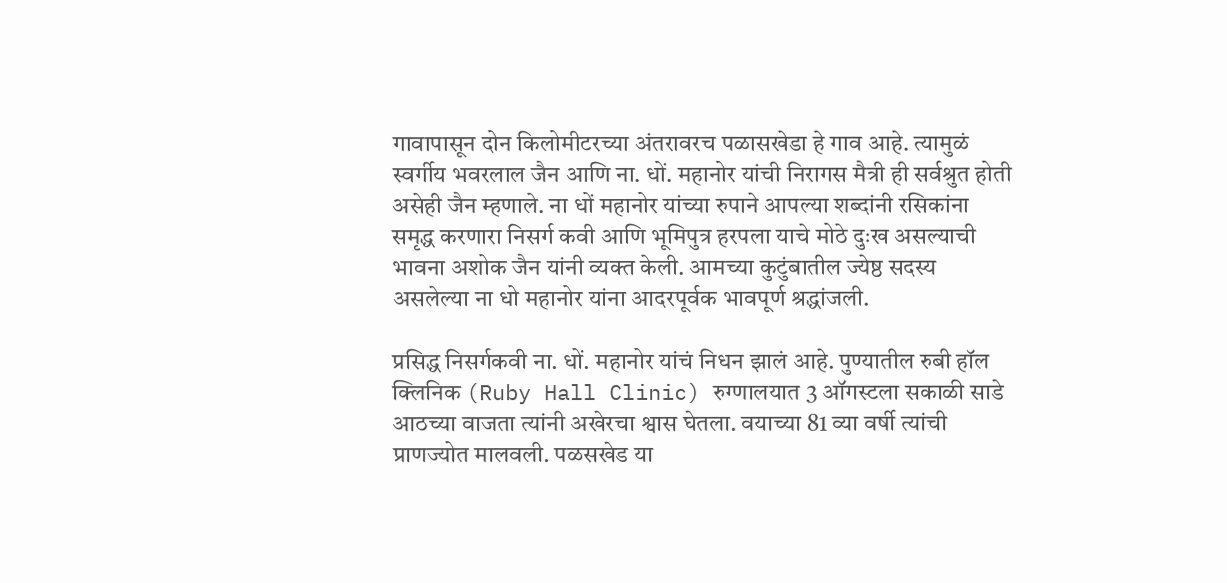गावापासून दोन किलोमीटरच्या अंतरावरच पळासखेडा हे गाव आहे. त्यामुळं स्वर्गीय भवरलाल जैन आणि ना. धों. महानोर यांची निरागस मैत्री ही सर्वश्रुत होती असेही जैन म्हणाले. ना धों महानोर यांच्या रुपाने आपल्या शब्दांनी रसिकांना समृद्ध करणारा निसर्ग कवी आणि भूमिपुत्र हरपला याचे मोठे दुःख असल्याची भावना अशोक जैन यांनी व्यक्त केली. आमच्या कुटुंबातील ज्येष्ठ सदस्य असलेल्या ना धो महानोर यांना आदरपूर्वक भावपूर्ण श्रद्धांजली.

प्रसिद्ध निसर्गकवी ना. धों. महानोर यांचं निधन झालं आहे. पुण्यातील रुबी हॉल क्लिनिक (Ruby Hall Clinic) रुग्णालयात 3 ऑगस्टला सकाळी साडे आठच्या वाजता त्यांनी अखेरचा श्वास घेतला. वयाच्या 81 व्या वर्षी त्यांची प्राणज्योत मालवली. पळसखेड या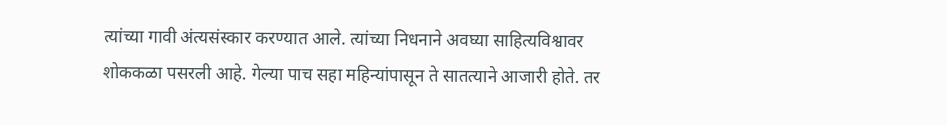त्यांच्या गावी अंत्यसंस्कार करण्यात आले. त्यांच्या निधनाने अवघ्या साहित्यविश्वावर शोककळा पसरली आहे. गेल्या पाच सहा महिन्यांपासून ते सातत्याने आजारी होते. तर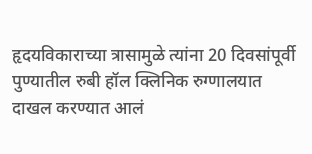हृदयविकाराच्या त्रासामुळे त्यांना 20 दिवसांपूर्वी पुण्यातील रुबी हॉल क्लिनिक रुग्णालयात दाखल करण्यात आलं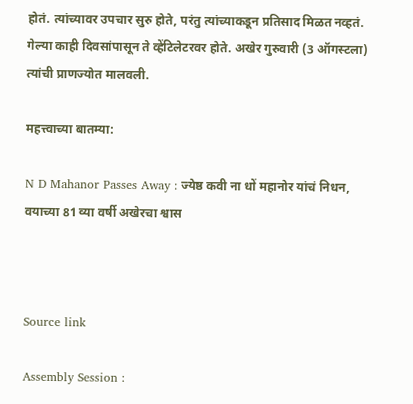होतं. त्यांच्यावर उपचार सुरु होते, परंतु त्यांच्याकडून प्रतिसाद मिळत नव्हतं. गेल्या काही दिवसांपासून ते व्हेंटिलेटरवर होते. अखेर गुरुवारी (3 ऑगस्टला) त्यांची प्राणज्योत मालवली.

महत्त्वाच्या बातम्या:

N D Mahanor Passes Away : ज्येष्ठ कवी ना धों महानोर यांचं निधन, वयाच्या 81 व्या वर्षी अखेरचा श्वास



Source link

Assembly Session :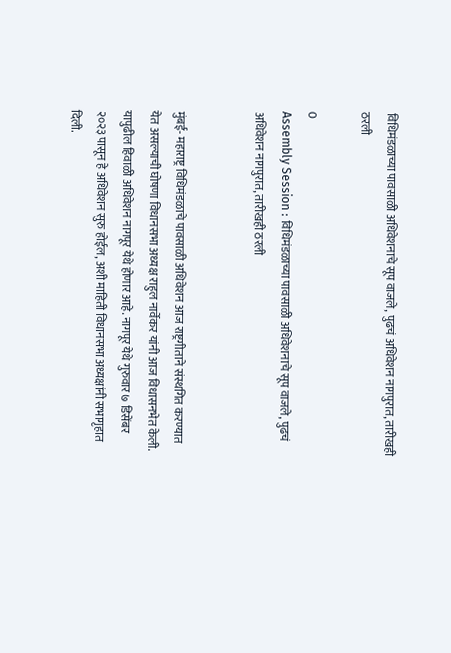विधिमंडळाच्या पावसाळी अधिवेशनाचे सूप वाजले, पुढचं अधिवेशन नागपुरात, तारीखही ठरली

0
Assembly Session : विधिमंडळाच्या पावसाळी अधिवेशनाचे सूप वाजले, पुढचं अधिवेशन नागपुरात, तारीखही ठरली


मुंबई- महाराष्ट्र विधिमंडळाचे पावसाळी अधिवेशन आज राष्ट्रगीताने संस्थगित करण्यात येत असल्याची घोषणा विधानसभा अध्यक्ष राहुल नार्वेकर यांनी आज विधासनभेत केली. यापुढील हिवाळी अधिवेशन नागपूर येथे होणार आहे. नागपूर येथे गुरुवार ७ डिसेंबर २०२३ पासून हे अधिवेशन सुरु होईल, अशी माहिती विधानसभा अध्यक्षांनी सभागृहात दिली.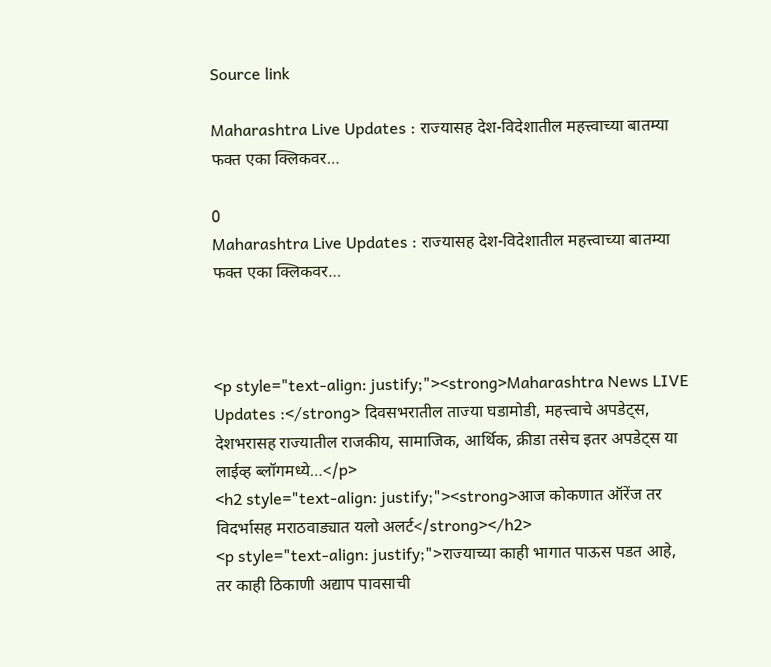Source link

Maharashtra Live Updates : राज्यासह देश-विदेशातील महत्त्वाच्या बातम्या फक्त एका क्लिकवर…

0
Maharashtra Live Updates : राज्यासह देश-विदेशातील महत्त्वाच्या बातम्या फक्त एका क्लिकवर…



<p style="text-align: justify;"><strong>Maharashtra News LIVE Updates :</strong> दिवसभरातील ताज्या घडामोडी, महत्त्वाचे अपडेट्स, देशभरासह राज्यातील राजकीय, सामाजिक, आर्थिक, क्रीडा तसेच इतर अपडेट्स या लाईव्ह ब्लॉगमध्ये…</p>
<h2 style="text-align: justify;"><strong>आज कोकणात ऑरेंज तर विदर्भासह मराठवाड्यात यलो अलर्ट</strong></h2>
<p style="text-align: justify;">राज्याच्या काही भागात पाऊस पडत आहे, तर काही ठिकाणी अद्याप पावसाची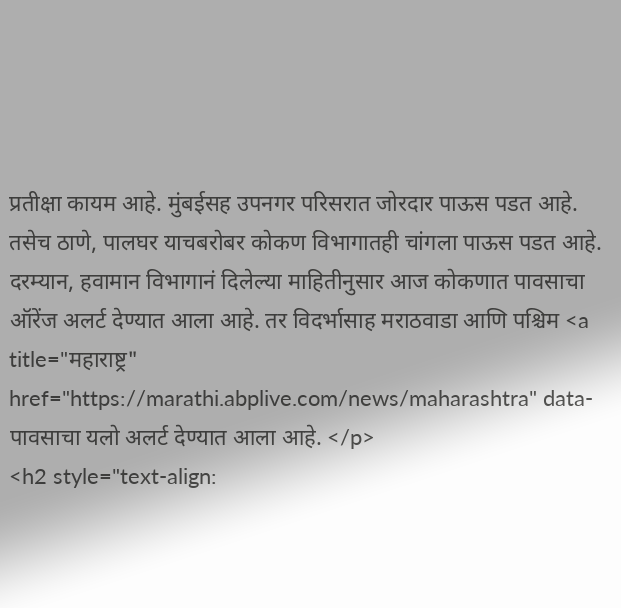प्रतीक्षा कायम आहे. मुंबईसह उपनगर परिसरात जोरदार पाऊस पडत आहे. तसेच ठाणे, पालघर याचबरोबर कोकण विभागातही चांगला पाऊस पडत आहे. दरम्यान, हवामान विभागानं दिलेल्या माहितीनुसार आज कोकणात पावसाचा ऑरेंज अलर्ट देण्यात आला आहे. तर विदर्भासाह मराठवाडा आणि पश्चिम <a title="महाराष्ट्र" href="https://marathi.abplive.com/news/maharashtra" data- पावसाचा यलो अलर्ट देण्यात आला आहे. </p>
<h2 style="text-align: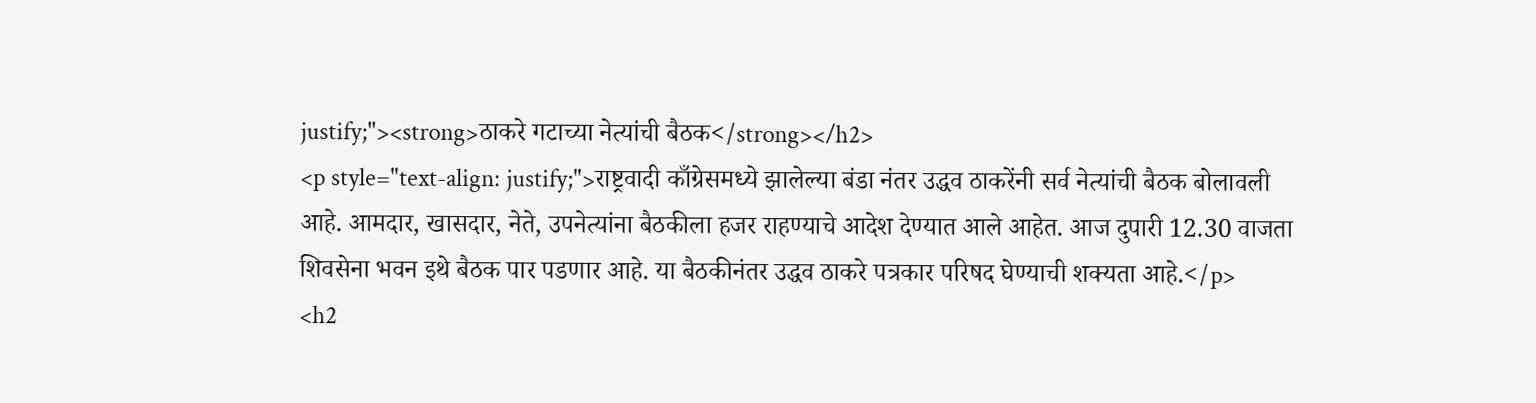justify;"><strong>ठाकरे गटाच्या नेत्यांची बैठक</strong></h2>
<p style="text-align: justify;">राष्ट्रवादी काँग्रेसमध्ये झालेल्या बंडा नंतर उद्धव ठाकरेंनी सर्व नेत्यांची बैठक बोलावली आहे. आमदार, खासदार, नेते, उपनेत्यांना बैठकीला हजर राहण्याचे आदेश देण्यात आले आहेत. आज दुपारी 12.30 वाजता शिवसेना भवन इथे बैठक पार पडणार आहे. या बैठकीनंतर उद्धव ठाकरे पत्रकार परिषद घेण्याची शक्यता आहे.</p>
<h2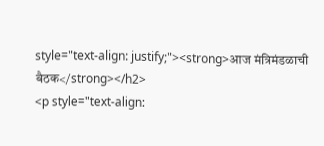style="text-align: justify;"><strong>आज मंत्रिमंडळाची बैठक</strong></h2>
<p style="text-align: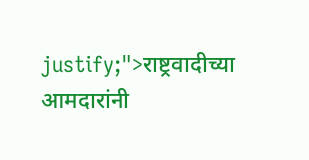justify;">राष्ट्रवादीच्या आमदारांनी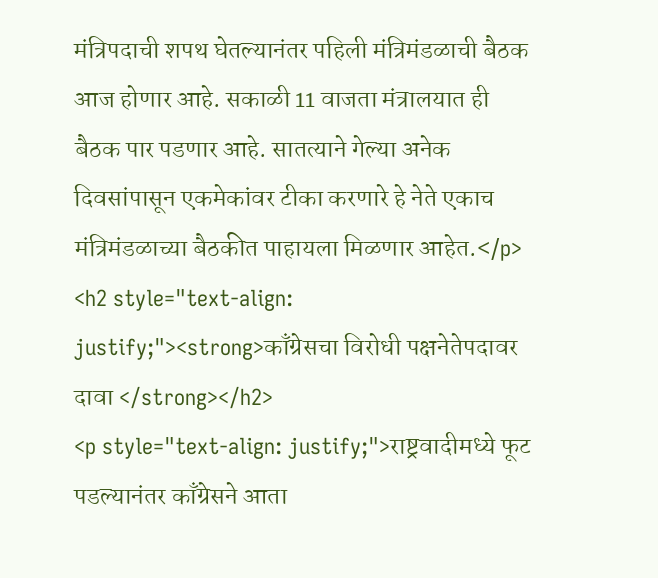मंत्रिपदाची शपथ घेतल्यानंतर पहिली मंत्रिमंडळाची बैठक आज होणार आहे. सकाळी 11 वाजता मंत्रालयात ही बैठक पार पडणार आहे. सातत्याने गेल्या अनेक दिवसांपासून एकमेकांवर टीका करणारे हे नेते एकाच मंत्रिमंडळाच्या बैठकीत पाहायला मिळणार आहेत.</p>
<h2 style="text-align: justify;"><strong>काँग्रेसचा विरोधी पक्षनेतेपदावर दावा </strong></h2>
<p style="text-align: justify;">राष्ट्रवादीमध्ये फूट पडल्यानंतर काँग्रेसने आता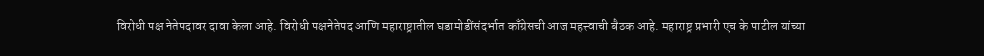विरोधी पक्ष नेतेपदावर दावा केला आहे. विरोधी पक्षनेतेपद आणि महाराष्ट्रातील घडामोडींसंदर्भात काँग्रेसची आज महत्त्वाची बैठक आहे. महाराष्ट्र प्रभारी एच के पाटील यांच्या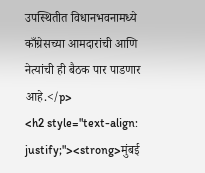उपस्थितीत विधानभवनामध्ये काँग्रेसच्या आमदारांची आणि नेत्यांची ही बैठक पार पाडणार आहे.</p>
<h2 style="text-align: justify;"><strong>मुंबई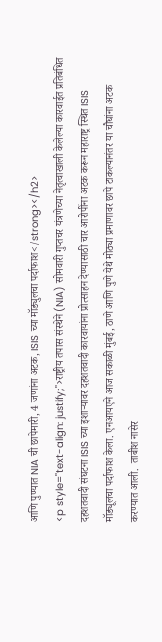आणि पुण्यात NIA ची छापेमारी, 4 जणांना अटक, ISIS च्या मॉड्युलचा पर्दाफाश</strong></h2>
<p style="text-align: justify;">राष्ट्रीय तपास संस्थेने (NIA) सोमवारी गुप्तचर यंत्रणेच्या नेतृत्वाखाली केलेल्या कारवाईत प्रतिबंधित दहशतवादी संघटना ISIS च्या इशाऱ्यावर दहशतवादी कारवायांना प्रोत्साहन देण्यासाठी चार आरोपींना अटक करून महाराष्ट्र स्थित ISIS मॉड्यूलचा पर्दाफाश केला. एनआयएने आज सकाळी मुंबई, ठाणे आणि पुणे येथे मोठ्या प्रमाणावर छापे टाकल्यानंतर या चौघांना अटक करण्यात आली.  ताबीश नासेर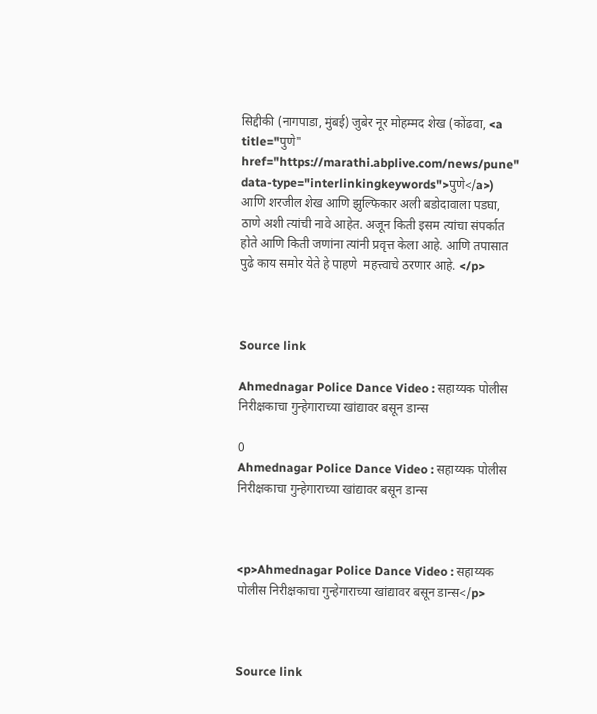सिद्दीकी (नागपाडा, मुंबई) जुबेर नूर मोहम्मद शेख (कोंढवा, <a title="पुणे" href="https://marathi.abplive.com/news/pune" data-type="interlinkingkeywords">पुणे</a>) आणि शरजील शेख आणि झुल्फिकार अली बडोदावाला पडघा, ठाणे अशी त्यांची नावे आहेत. अजून किती इसम त्यांचा संपर्कात होते आणि किती जणांना त्यांनी प्रवृत्त केला आहे. आणि तपासात पुढे काय समोर येते हे पाहणे  महत्त्वाचे ठरणार आहे. </p>



Source link

Ahmednagar Police Dance Video : सहाय्यक पोलीस निरीक्षकाचा गुन्हेगाराच्या खांद्यावर बसून डान्स

0
Ahmednagar Police Dance Video : सहाय्यक पोलीस निरीक्षकाचा गुन्हेगाराच्या खांद्यावर बसून डान्स



<p>Ahmednagar Police Dance Video : सहाय्यक पोलीस निरीक्षकाचा गुन्हेगाराच्या खांद्यावर बसून डान्स</p>



Source link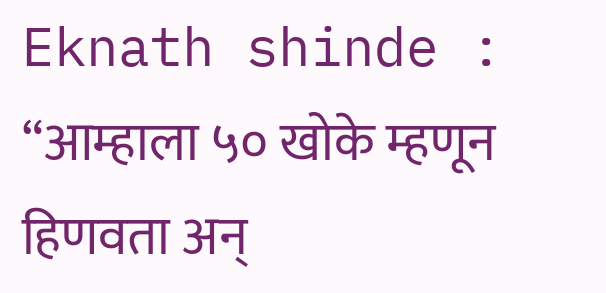Eknath shinde : “आम्हाला ५० खोके म्हणून हिणवता अन्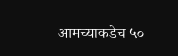आमच्याकडेच ५०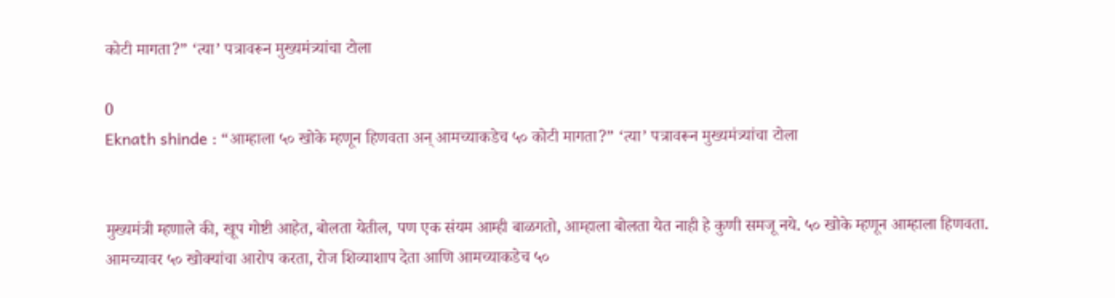कोटी मागता?” ‘त्या’ पत्रावरून मुख्यमंत्र्यांचा टोला

0
Eknath shinde : “आम्हाला ५० खोके म्हणून हिणवता अन् आमच्याकडेच ५० कोटी मागता?” ‘त्या’ पत्रावरून मुख्यमंत्र्यांचा टोला


मुख्यमंत्री म्हणाले की, खूप गोष्टी आहेत, बोलता येतील, पण एक संयम आम्ही बाळगतो, आम्हाला बोलता येत नाही हे कुणी समजू नये. ५० खोके म्हणून आम्हाला हिणवता. आमच्यावर ५० खोक्यांचा आरोप करता, रोज शिव्याशाप देता आणि आमच्याकडेच ५०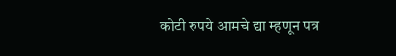कोटी रुपये आमचे द्या म्हणून पत्र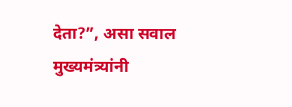देता?”, असा सवाल मुख्यमंत्र्यांनी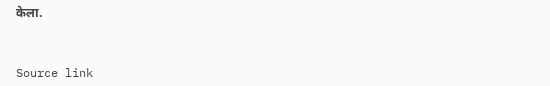केला.



Source link